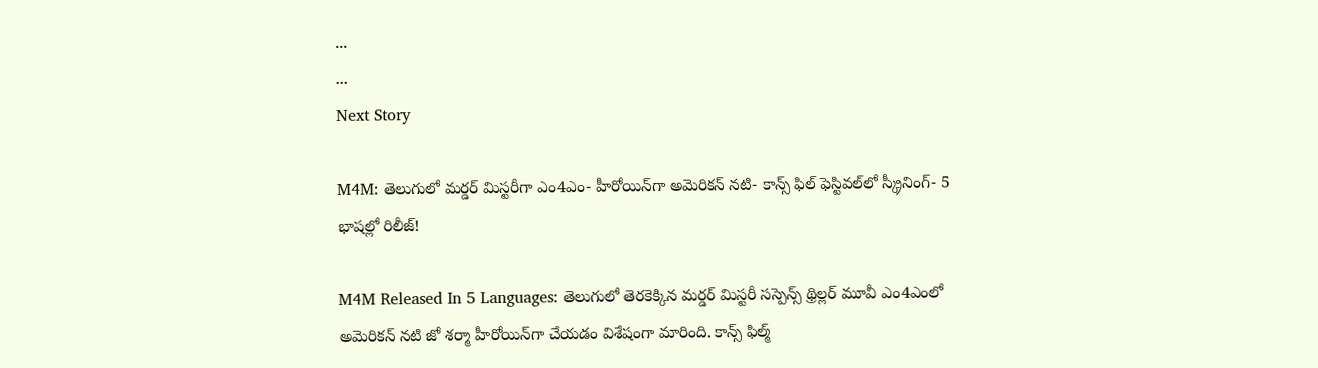...
...
Next Story

M4M: తెలుగులో మర్డర్ మిస్టరీగా ఎం4ఎం- హీరోయిన్‌గా అమెరికన్ నటి- కాన్స్ ఫిల్ ఫెస్టివల్‌లో స్క్రీనింగ్- 5 భాషల్లో రిలీజ్!

M4M Released In 5 Languages: తెలుగులో తెరకెక్కిన మర్డర్ మిస్టరీ సస్పెన్స్ థ్రిల్లర్ మూవీ ఎం4ఎంలో అమెరికన్ నటి జో శర్మా హీరోయిన్‌గా చేయడం విశేషంగా మారింది. కాన్స్ ఫిల్మ్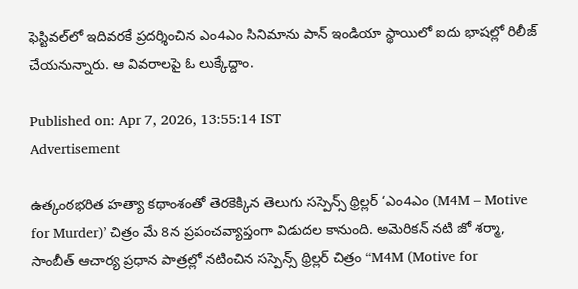ఫెస్టివల్‌లో ఇదివరకే ప్రదర్శించిన ఎం4ఎం సినిమాను పాన్ ఇండియా స్థాయిలో ఐదు భాషల్లో రిలీజ్ చేయనున్నారు. ఆ వివరాలపై ఓ లుక్కేద్దాం.

Published on: Apr 7, 2026, 13:55:14 IST
Advertisement

ఉత్కంఠభరిత హత్యా కథాంశంతో తెరకెక్కిన తెలుగు సస్పెన్స్ థ్రిల్లర్ ‘ఎం4ఎం (M4M – Motive for Murder)’ చిత్రం మే 8న ప్రపంచవ్యాప్తంగా విడుదల కానుంది. అమెరికన్ నటి జో శర్మా, సాంబీత్ ఆచార్య ప్రధాన పాత్రల్లో నటించిన సస్పెన్స్ థ్రిల్లర్ చిత్రం “M4M (Motive for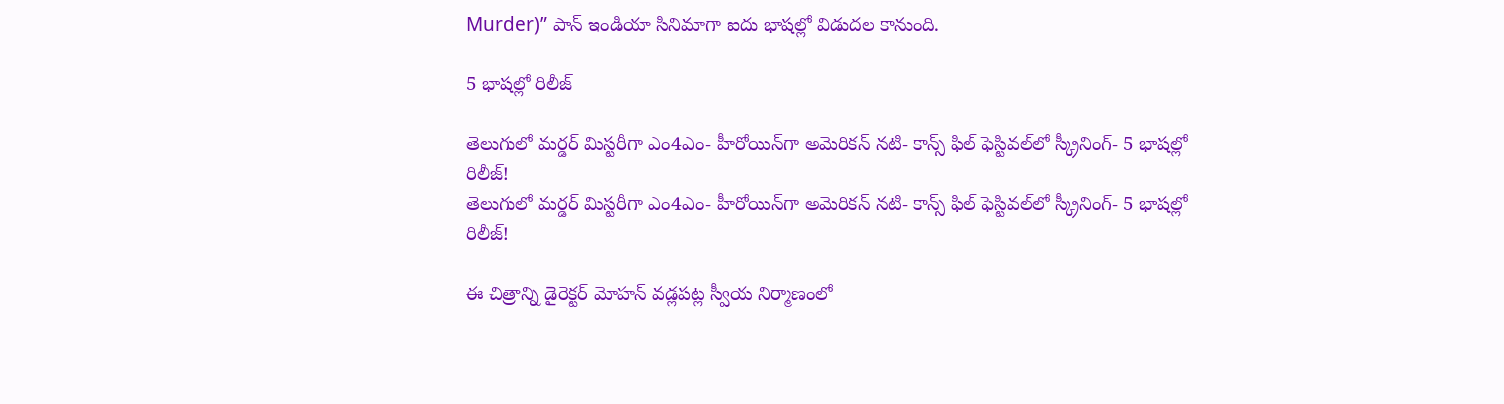Murder)” పాన్ ఇండియా సినిమాగా ఐదు భాష‌ల్లో విడుద‌ల కానుంది.

5 భాషల్లో రిలీజ్

తెలుగులో మర్డర్ మిస్టరీగా ఎం4ఎం- హీరోయిన్‌గా అమెరికన్ నటి- కాన్స్ ఫిల్ ఫెస్టివల్‌లో స్క్రీనింగ్- 5 భాషల్లో రిలీజ్!
తెలుగులో మర్డర్ మిస్టరీగా ఎం4ఎం- హీరోయిన్‌గా అమెరికన్ నటి- కాన్స్ ఫిల్ ఫెస్టివల్‌లో స్క్రీనింగ్- 5 భాషల్లో రిలీజ్!

ఈ చిత్రాన్ని డైరెక్టర్ మోహన్ వడ్లపట్ల స్వీయ నిర్మాణంలో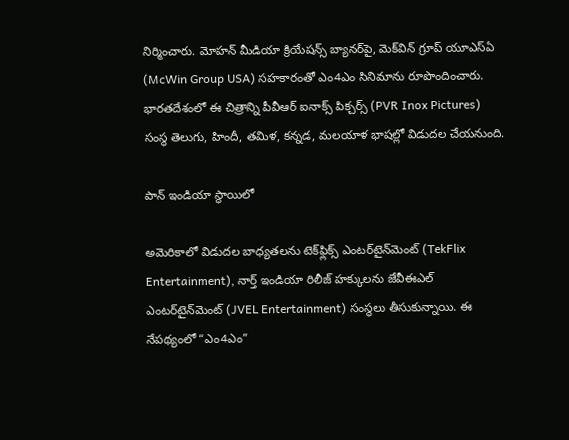నిర్మించారు. మోహన్ మీడియా క్రియేషన్స్ బ్యానర్‌పై, మెక్‌విన్ గ్రూప్ యూఎస్ఏ (McWin Group USA) సహకారంతో ఎం4ఎం సినిమాను రూపొందించారు. భారతదేశంలో ఈ చిత్రాన్ని పీవీఆర్ ఐనాక్స్ పిక్చర్స్ (PVR Inox Pictures) సంస్థ తెలుగు, హిందీ, తమిళ, కన్నడ, మలయాళ భాషల్లో విడుదల చేయనుంది.

పాన్ ఇండియా స్థాయిలో

అమెరికాలో విడుదల బాధ్యతలను టెక్‌ఫ్లిక్స్ ఎంటర్‌టైన్‌మెంట్ (TekFlix Entertainment), నార్త్ ఇండియా రిలీజ్ హక్కులను జేవీఈఎల్ ఎంటర్‌టైన్‌మెంట్ (JVEL Entertainment) సంస్థలు తీసుకున్నాయి. ఈ నేపథ్యంలో “ఎం4ఎం”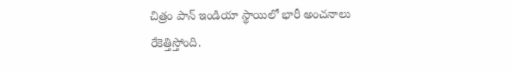చిత్రం పాన్ ఇండియా స్థాయిలో భారీ అంచనాలు రేకెత్తిస్తోంది.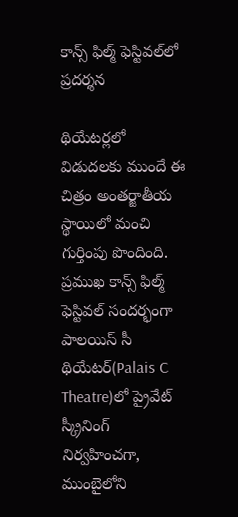కాన్స్ ఫిల్మ్ ఫెస్టివల్‌లో ప్రదర్శన

థియేటర్లలో విడుదలకు ముందే ఈ చిత్రం అంతర్జాతీయ స్థాయిలో మంచి గుర్తింపు పొందింది. ప్రముఖ కాన్స్ ఫిల్మ్ ఫెస్టివల్ సందర్భంగా పాలయిస్ సీ థియేటర్(Palais C Theatre)లో ప్రైవేట్ స్క్రీనింగ్ నిర్వహించగా, ముంబైలోని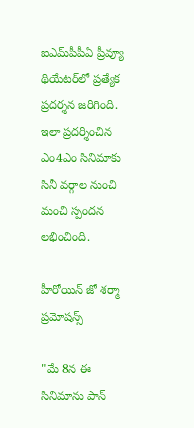ఐఎమ్‌పీపీఏ ప్రీవ్యూ థియేటర్‌లో ప్రత్యేక ప్రదర్శన జరిగింది. ఇలా ప్రదర్శించిన ఎం4ఎం సినిమాకు సినీ వర్గాల నుంచి మంచి స్పందన లభించింది.

హీరోయిన్ జో శర్మా ప్రమోషన్స్

"మే 8న ఈ సినిమాను పాన్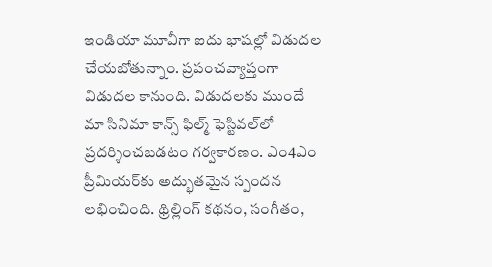ఇండియా మూవీగా ఐదు భాష‌ల్లో విడుద‌ల చేయ‌బోతున్నాం. ప్ర‌పంచవ్యాప్తంగా విడుద‌ల కానుంది. విడుద‌ల‌కు ముందే మా సినిమా కాన్స్ ఫిల్మ్ ఫెస్టివల్‌లో ప్రదర్శించబడటం గర్వకారణం. ఎం4ఎం ప్రీమియర్‌కు అద్భుతమైన స్పందన లభించింది. థ్రిల్లింగ్ కథనం, సంగీతం,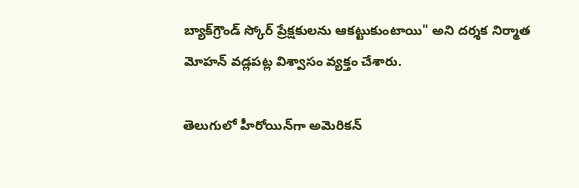బ్యాక్‌గ్రౌండ్ స్కోర్ ప్రేక్షకులను ఆకట్టుకుంటాయి" అని దర్శక నిర్మాత మోహన్ వడ్లపట్ల విశ్వాసం వ్యక్తం చేశారు.

తెలుగులో హీరోయిన్‌గా అమెరికన్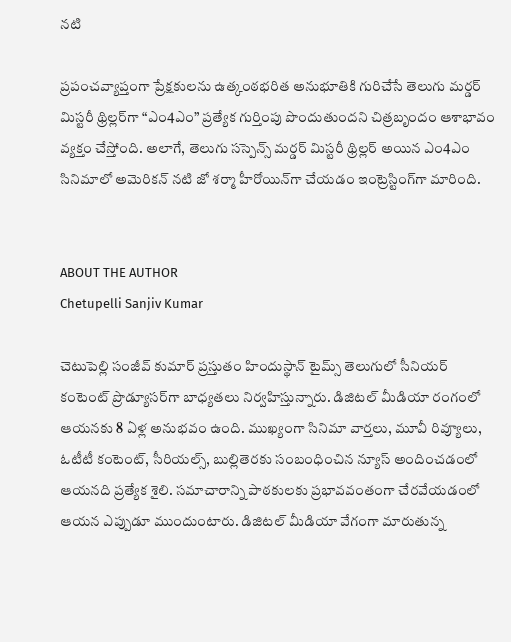నటి

ప్రపంచవ్యాప్తంగా ప్రేక్షకులను ఉత్కంఠభరిత అనుభూతికి గురిచేసే తెలుగు మర్డర్ మిస్టరీ థ్రిల్లర్‌గా “ఎం4ఎం” ప్రత్యేక గుర్తింపు పొందుతుందని చిత్రబృందం ఆశాభావం వ్యక్తం చేస్తోంది. అలాగే, తెలుగు సస్పెన్స్ మర్డర్ మిస్టరీ థ్రిల్లర్ అయిన ఎం4ఎం సినిమాలో అమెరికన్ నటి జో శర్మా హీరోయిన్‌గా చేయడం ఇంట్రెస్టింగ్‌గా మారింది.


ABOUT THE AUTHOR
Chetupelli Sanjiv Kumar

చెటుపెల్లి సంజీవ్ కుమార్ ప్రస్తుతం హిందుస్థాన్ టైమ్స్ తెలుగులో సీనియర్ కంటెంట్ ప్రొడ్యూసర్‌గా బాధ్యతలు నిర్వహిస్తున్నారు. డిజిటల్ మీడియా రంగంలో ఆయనకు 8 ఏళ్ల అనుభవం ఉంది. ముఖ్యంగా సినిమా వార్తలు, మూవీ రివ్యూలు, ఓటీటీ కంటెంట్, సీరియల్స్, బుల్లితెరకు సంబంధించిన న్యూస్ అందించడంలో ఆయనది ప్రత్యేక శైలి. సమాచారాన్ని పాఠకులకు ప్రభావవంతంగా చేరవేయడంలో ఆయన ఎప్పుడూ ముందుంటారు. డిజిటల్ మీడియా వేగంగా మారుతున్న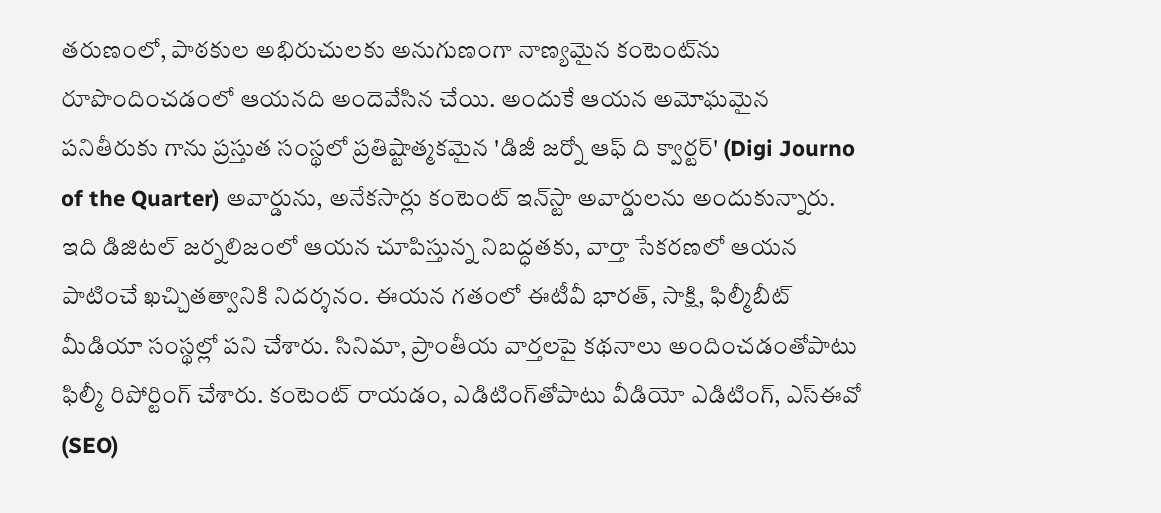తరుణంలో, పాఠకుల అభిరుచులకు అనుగుణంగా నాణ్యమైన కంటెంట్‌ను రూపొందించడంలో ఆయనది అందెవేసిన చేయి. అందుకే ఆయన అమోఘమైన పనితీరుకు గాను ప్రస్తుత సంస్థలో ప్రతిష్టాత్మకమైన 'డిజీ జర్నో ఆఫ్ ది క్వార్టర్' (Digi Journo of the Quarter) అవార్డును, అనేకసార్లు కంటెంట్ ఇన్‌స్టా అవార్డులను అందుకున్నారు. ఇది డిజిటల్ జర్నలిజంలో ఆయన చూపిస్తున్న నిబద్ధతకు, వార్తా సేకరణలో ఆయన పాటించే ఖచ్చితత్వానికి నిదర్శనం. ఈయన గతంలో ఈటీవీ భారత్, సాక్షి, ఫిల్మీబీట్ మీడియా సంస్థల్లో పని చేశారు. సినిమా, ప్రాంతీయ వార్తలపై కథనాలు అందించడంతోపాటు ఫిల్మీ రిపోర్టింగ్ చేశారు. కంటెంట్ రాయడం, ఎడిటింగ్‌తోపాటు వీడియో ఎడిటింగ్, ఎస్‌ఈవో (SEO)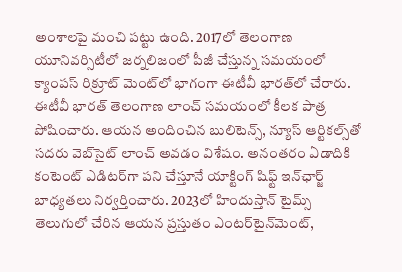అంశాలపై మంచి పట్టు ఉంది. 2017లో తెలంగాణ యూనివర్సిటీలో జర్నలిజంలో పీజీ చేస్తున్న సమయంలో క్యాంపస్ రిక్రూట్ మెంట్‌లో భాగంగా ఈటీవీ భారత్‌లో చేరారు. ఈటీవీ భారత్ తెలంగాణ లాంచ్ సమయంలో కీలక పాత్ర పోషించారు. ఆయన అందించిన బులిటెన్స్, న్యూస్ ఆర్టికల్స్‌తో సదరు వెబ్‌సైట్ లాంచ్ అవడం విశేషం. అనంతరం ఏడాదికి కంటెంట్ ఎడిటర్‌గా పని చేస్తూనే యాక్టింగ్ షిఫ్ట్ ఇన్‌ఛార్జ్ బాధ్యతలు నిర్వర్తించారు. 2023లో హిందుస్తాన్ టైమ్స్ తెలుగులో చేరిన ఆయన ప్రస్తుతం ఎంటర్‌టైన్‌మెంట్,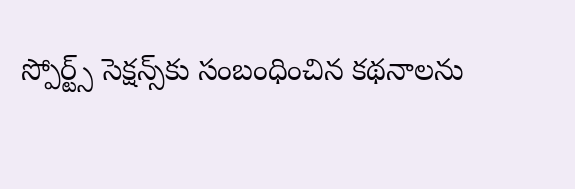స్పోర్ట్స్ సెక్షన్స్‌కు సంబంధించిన కథనాలను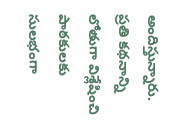అందిస్తున్నారు. ప్రతి కథనాన్ని లోతుగా విశ్లేషించి పాఠకులకు సులభంగా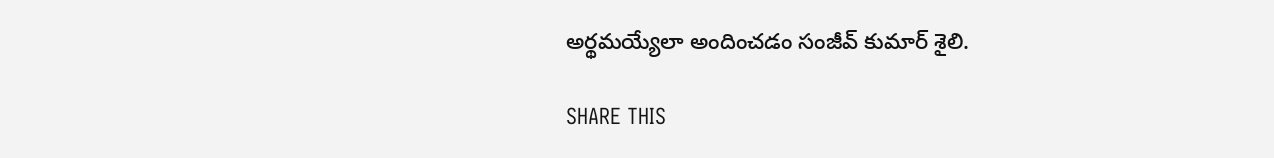అర్థమయ్యేలా అందించడం సంజీవ్ కుమార్ శైలి.

SHARE THIS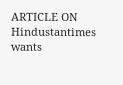ARTICLE ON
Hindustantimes wants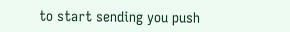to start sending you push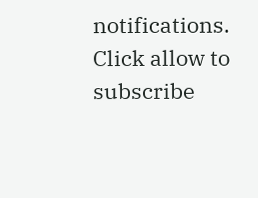notifications. Click allow to subscribe